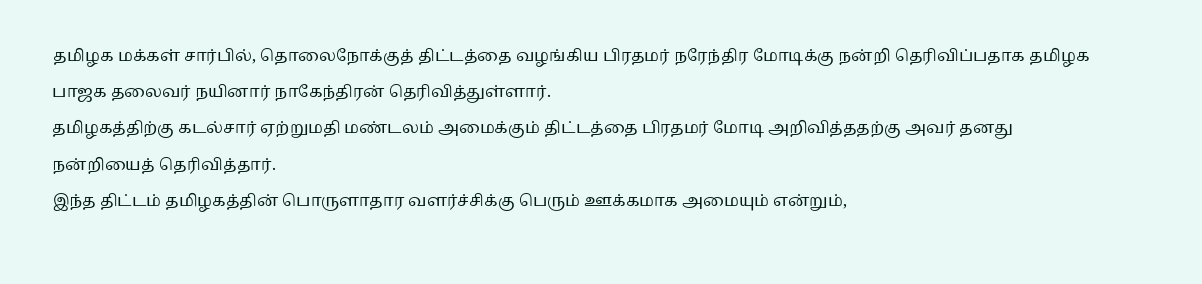தமிழக மக்கள் சார்பில், தொலைநோக்குத் திட்டத்தை வழங்கிய பிரதமர் நரேந்திர மோடிக்கு நன்றி தெரிவிப்பதாக தமிழக பாஜக தலைவர் நயினார் நாகேந்திரன் தெரிவித்துள்ளார்.
தமிழகத்திற்கு கடல்சார் ஏற்றுமதி மண்டலம் அமைக்கும் திட்டத்தை பிரதமர் மோடி அறிவித்ததற்கு அவர் தனது நன்றியைத் தெரிவித்தார்.
இந்த திட்டம் தமிழகத்தின் பொருளாதார வளர்ச்சிக்கு பெரும் ஊக்கமாக அமையும் என்றும்,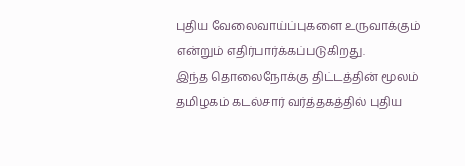புதிய வேலைவாய்ப்புகளை உருவாக்கும் என்றும் எதிர்பார்க்கப்படுகிறது.
இந்த தொலைநோக்கு திட்டத்தின் மூலம் தமிழகம் கடல்சார் வர்த்தகத்தில் புதிய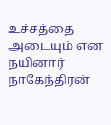உச்சத்தை அடையும் என நயினார் நாகேந்திரன்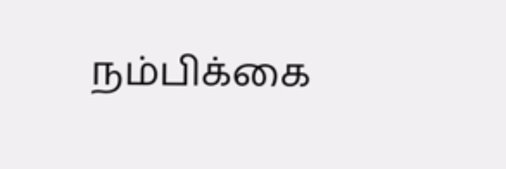நம்பிக்கை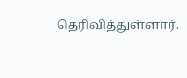தெரிவித்துள்ளார்.